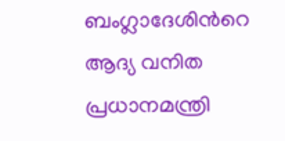ബംഗ്ലാദേശിന്‍റെ ആദ്യ വനിത പ്രധാനമന്ത്രി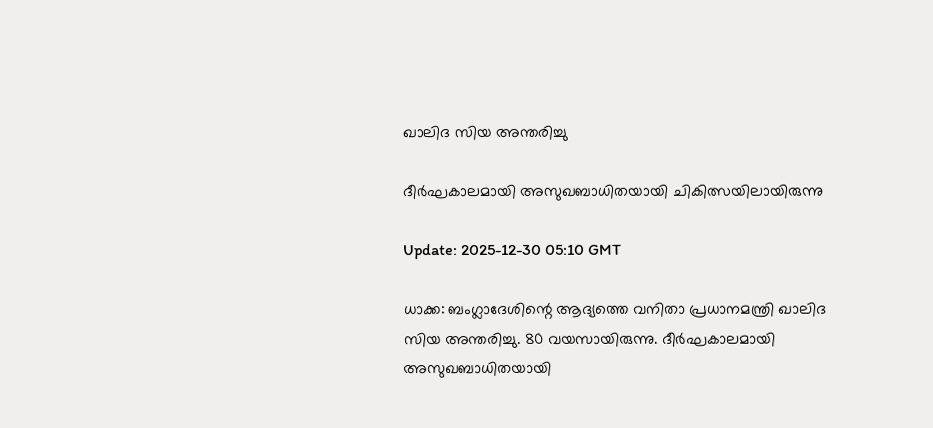ഖാലിദ സിയ അന്തരിച്ചു

ദീര്‍ഘകാലമായി അസുഖബാധിതയായി ചികിത്സയിലായിരുന്നു

Update: 2025-12-30 05:10 GMT

ധാക്ക: ബംഗ്ലാദേശിന്റെ ആദ്യത്തെ വനിതാ പ്രധാനമന്ത്രി ഖാലിദ സിയ അന്തരിച്ചു. 80 വയസായിരുന്നു. ദീര്‍ഘകാലമായി അസുഖബാധിതയായി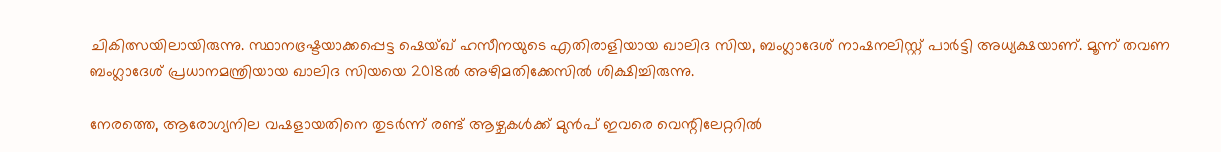ചികിത്സയിലായിരുന്നു. സ്ഥാനഭ്രഷ്ടയാക്കപ്പെട്ട ഷെയ്ഖ് ഹസീനയുടെ എതിരാളിയായ ഖാലിദ സിയ, ബംഗ്ലാദേശ് നാഷനലിസ്റ്റ് പാര്‍ട്ടി അധ്യക്ഷയാണ്. മൂന്ന് തവണ ബംഗ്ലാദേശ് പ്രധാനമന്ത്രിയായ ഖാലിദ സിയയെ 2018ല്‍ അഴിമതിക്കേസില്‍ ശിക്ഷിച്ചിരുന്നു.

നേരത്തെ, ആരോഗ്യനില വഷളായതിനെ തുടര്‍ന്ന് രണ്ട് ആഴ്ചകള്‍ക്ക് മുന്‍പ് ഇവരെ വെന്റിലേറ്ററില്‍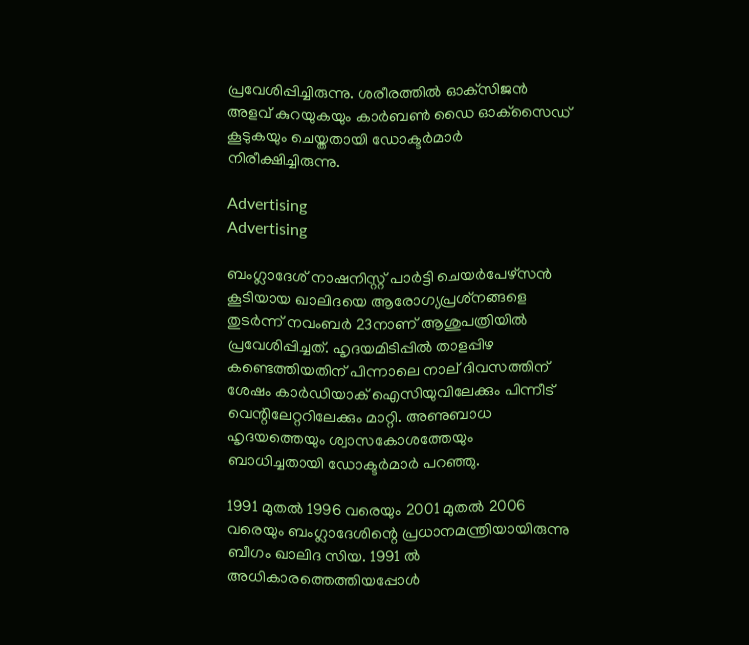പ്രവേശിപ്പിച്ചിരുന്നു. ശരീരത്തില്‍ ഓക്‌സിജന്‍ അളവ് കുറയുകയും കാര്‍ബണ്‍ ഡൈ ഓക്‌സൈഡ് കൂടുകയും ചെയ്തതായി ഡോക്ടര്‍മാര്‍ നിരീക്ഷിച്ചിരുന്നു.

Advertising
Advertising

ബംഗ്ലാദേശ് നാഷനിസ്റ്റ് പാര്‍ട്ടി ചെയര്‍പേഴ്‌സന്‍ കൂടിയായ ഖാലിദയെ ആരോഗ്യപ്രശ്‌നങ്ങളെ തുടര്‍ന്ന് നവംബര്‍ 23നാണ് ആശുപത്രിയില്‍ പ്രവേശിപ്പിച്ചത്. ഹൃദയമിടിപ്പില്‍ താളപ്പിഴ കണ്ടെത്തിയതിന് പിന്നാലെ നാല് ദിവസത്തിന് ശേഷം കാര്‍ഡിയാക് ഐസിയുവിലേക്കും പിന്നീട് വെന്റിലേറ്ററിലേക്കും മാറ്റി. അണുബാധ ഹൃദയത്തെയും ശ്വാസകോശത്തേയും ബാധിച്ചതായി ഡോക്ടര്‍മാര്‍ പറഞ്ഞു.

1991 മുതല്‍ 1996 വരെയും 2001 മുതല്‍ 2006 വരെയും ബംഗ്ലാദേശിന്റെ പ്രധാനമന്ത്രിയായിരുന്നു ബീഗം ഖാലിദ സിയ. 1991 ല്‍ അധികാരത്തെത്തിയപ്പോള്‍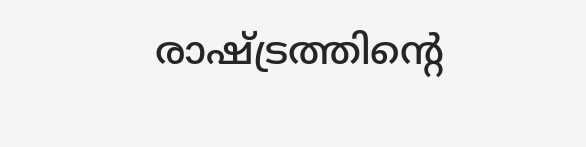രാഷ്ട്രത്തിന്റെ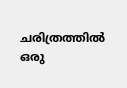ചരിത്രത്തില്‍ ഒരു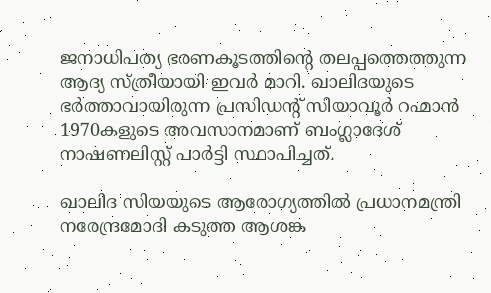ജനാധിപത്യ ഭരണകൂടത്തിന്റെ തലപ്പത്തെത്തുന്ന ആദ്യ സ്ത്രീയായി ഇവര്‍ മാറി. ഖാലിദയുടെ ഭര്‍ത്താവായിരുന്ന പ്രസിഡന്റ് സിയാവൂര്‍ റഹ്മാന്‍ 1970കളുടെ അവസാനമാണ് ബംഗ്ലാദേശ് നാഷണലിസ്റ്റ് പാര്‍ട്ടി സ്ഥാപിച്ചത്.

ഖാലിദ സിയയുടെ ആരോഗ്യത്തില്‍ പ്രധാനമന്ത്രി നരേന്ദ്രമോദി കടുത്ത ആശങ്ക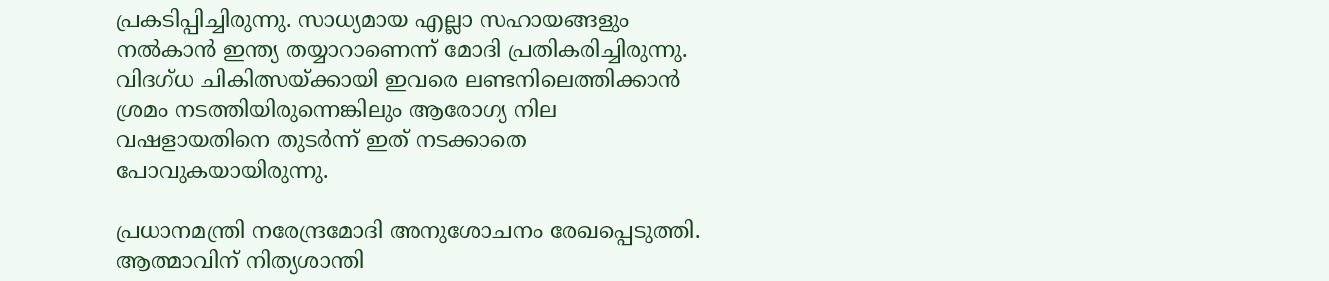പ്രകടിപ്പിച്ചിരുന്നു. സാധ്യമായ എല്ലാ സഹായങ്ങളും നല്‍കാന്‍ ഇന്ത്യ തയ്യാറാണെന്ന് മോദി പ്രതികരിച്ചിരുന്നു. വിദഗ്ധ ചികിത്സയ്ക്കായി ഇവരെ ലണ്ടനിലെത്തിക്കാന്‍ ശ്രമം നടത്തിയിരുന്നെങ്കിലും ആരോഗ്യ നില വഷളായതിനെ തുടര്‍ന്ന് ഇത് നടക്കാതെ പോവുകയായിരുന്നു.

പ്രധാനമന്ത്രി നരേന്ദ്രമോദി അനുശോചനം രേഖപ്പെടുത്തി. ആത്മാവിന് നിത്യശാന്തി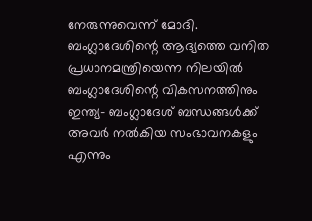നേരുന്നുവെന്ന് മോദി. ബംഗ്ലാദേശിന്റെ ആദ്യത്തെ വനിത പ്രധാനമന്ത്രിയെന്ന നിലയില്‍ ബംഗ്ലാദേശിന്റെ വികസനത്തിനും ഇന്ത്യ- ബംഗ്ലാദേശ് ബന്ധങ്ങള്‍ക്ക് അവര്‍ നല്‍കിയ സംഭാവനകളും എന്നും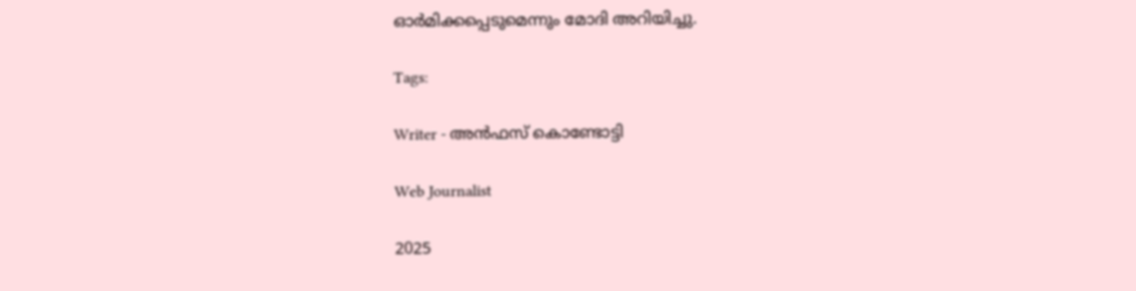ഓര്‍മിക്കപ്പെടുമെന്നും മോദി അറിയിച്ചു.

Tags:

Writer - അൻഫസ് കൊണ്ടോട്ടി

Web Journalist

2025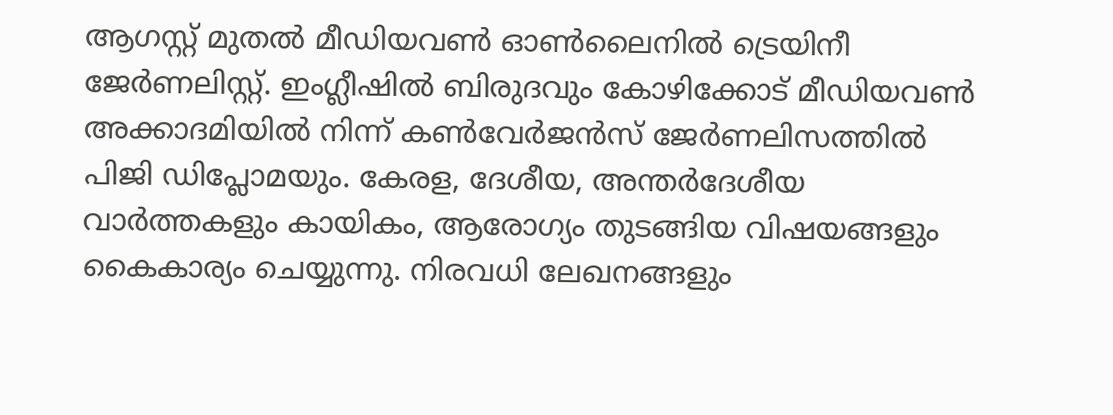ആഗസ്റ്റ് മുതൽ മീഡിയവൺ ഓൺലൈനിൽ ട്രെയിനീ ജേർണലിസ്റ്റ്. ഇംഗ്ലീഷിൽ ബിരുദവും കോഴിക്കോട് മീഡിയവൺ അക്കാദമിയിൽ നിന്ന് കൺവേർജൻസ് ജേർണലിസത്തിൽ പിജി ഡിപ്ലോമയും. കേരള, ദേശീയ, അന്തർദേശീയ വാർത്തകളും കായികം, ആരോഗ്യം തുടങ്ങിയ വിഷയങ്ങളും കൈകാര്യം ചെയ്യുന്നു. നിരവധി ലേഖനങ്ങളും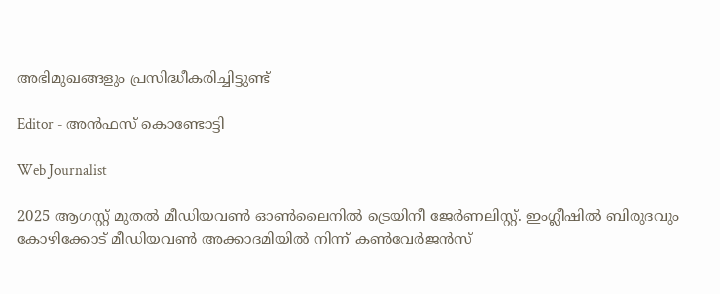അഭിമുഖങ്ങളും പ്രസിദ്ധീകരിച്ചിട്ടുണ്ട്

Editor - അൻഫസ് കൊണ്ടോട്ടി

Web Journalist

2025 ആഗസ്റ്റ് മുതൽ മീഡിയവൺ ഓൺലൈനിൽ ട്രെയിനീ ജേർണലിസ്റ്റ്. ഇംഗ്ലീഷിൽ ബിരുദവും കോഴിക്കോട് മീഡിയവൺ അക്കാദമിയിൽ നിന്ന് കൺവേർജൻസ്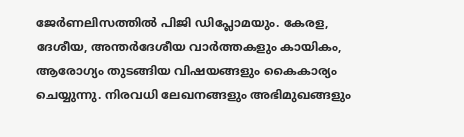ജേർണലിസത്തിൽ പിജി ഡിപ്ലോമയും. കേരള, ദേശീയ, അന്തർദേശീയ വാർത്തകളും കായികം, ആരോഗ്യം തുടങ്ങിയ വിഷയങ്ങളും കൈകാര്യം ചെയ്യുന്നു. നിരവധി ലേഖനങ്ങളും അഭിമുഖങ്ങളും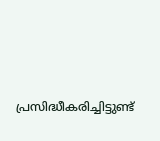പ്രസിദ്ധീകരിച്ചിട്ടുണ്ട്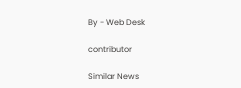By - Web Desk

contributor

Similar News